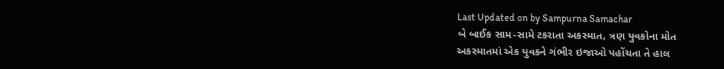Last Updated on by Sampurna Samachar
બે બાઈક સામ-સામે ટકરાતા અકસ્માત, ત્રણ યુવકોના મોત
અકસ્માતમાં એક યુવકને ગંભીર ઇજાઓ પહોંચતા તે હાલ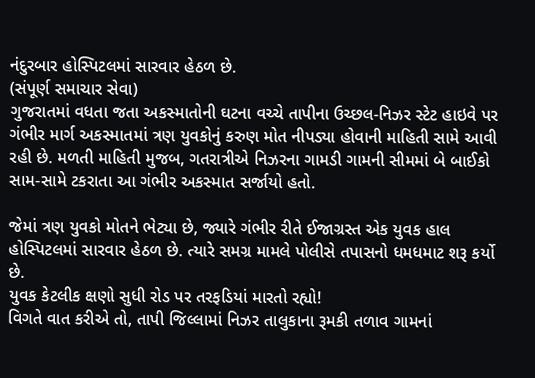નંદુરબાર હોસ્પિટલમાં સારવાર હેઠળ છે.
(સંપૂર્ણ સમાચાર સેવા)
ગુજરાતમાં વધતા જતા અકસ્માતોની ઘટના વચ્ચે તાપીના ઉચ્છલ-નિઝર સ્ટેટ હાઇવે પર ગંભીર માર્ગ અકસ્માતમાં ત્રણ યુવકોનું કરુણ મોત નીપડ્યા હોવાની માહિતી સામે આવી રહી છે. મળતી માહિતી મુજબ, ગતરાત્રીએ નિઝરના ગામડી ગામની સીમમાં બે બાઈકો સામ-સામે ટકરાતા આ ગંભીર અકસ્માત સર્જાયો હતો.

જેમાં ત્રણ યુવકો મોતને ભેટ્યા છે, જ્યારે ગંભીર રીતે ઈજાગ્રસ્ત એક યુવક હાલ હોસ્પિટલમાં સારવાર હેઠળ છે. ત્યારે સમગ્ર મામલે પોલીસે તપાસનો ધમધમાટ શરૂ કર્યો છે.
યુવક કેટલીક ક્ષણો સુધી રોડ પર તરફડિયાં મારતો રહ્યો!
વિગતે વાત કરીએ તો, તાપી જિલ્લામાં નિઝર તાલુકાના રૂમકી તળાવ ગામનાં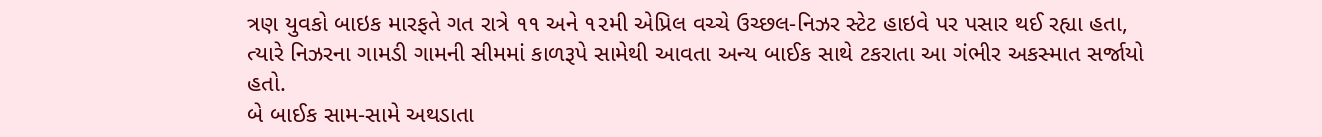ત્રણ યુવકો બાઇક મારફતે ગત રાત્રે ૧૧ અને ૧૨મી એપ્રિલ વચ્ચે ઉચ્છલ-નિઝર સ્ટેટ હાઇવે પર પસાર થઈ રહ્યા હતા, ત્યારે નિઝરના ગામડી ગામની સીમમાં કાળરૂપે સામેથી આવતા અન્ય બાઈક સાથે ટકરાતા આ ગંભીર અકસ્માત સર્જાયો હતો.
બે બાઈક સામ-સામે અથડાતા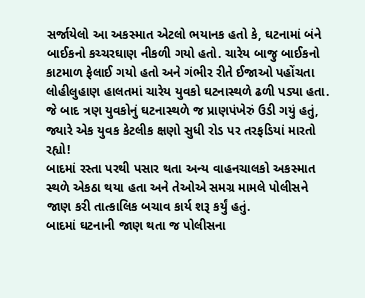સર્જાયેલો આ અકસ્માત એટલો ભયાનક હતો કે, ઘટનામાં બંને બાઈકનો કચ્ચરઘાણ નીકળી ગયો હતો. ચારેય બાજુ બાઈકનો કાટમાળ ફેલાઈ ગયો હતો અને ગંભીર રીતે ઈજાઓ પહોંચતા લોહીલુહાણ હાલતમાં ચારેય યુવકો ઘટનાસ્થળે ઢળી પડ્યા હતા. જે બાદ ત્રણ યુવકોનું ઘટનાસ્થળે જ પ્રાણપંખેરું ઉડી ગયું હતું, જ્યારે એક યુવક કેટલીક ક્ષણો સુધી રોડ પર તરફડિયાં મારતો રહ્યો!
બાદમાં રસ્તા પરથી પસાર થતા અન્ય વાહનચાલકો અકસ્માત સ્થળે એકઠા થયા હતા અને તેઓએ સમગ્ર મામલે પોલીસને જાણ કરી તાત્કાલિક બચાવ કાર્ય શરૂ કર્યું હતું.
બાદમાં ઘટનાની જાણ થતા જ પોલીસના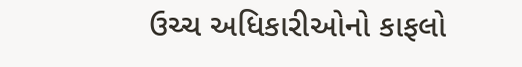ઉચ્ચ અધિકારીઓનો કાફલો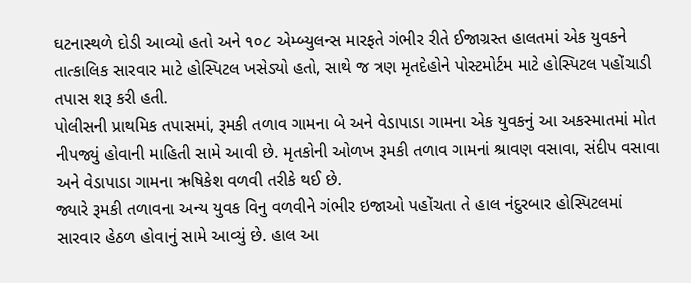ઘટનાસ્થળે દોડી આવ્યો હતો અને ૧૦૮ એમ્બ્યુલન્સ મારફતે ગંભીર રીતે ઈજાગ્રસ્ત હાલતમાં એક યુવકને તાત્કાલિક સારવાર માટે હોસ્પિટલ ખસેડ્યો હતો, સાથે જ ત્રણ મૃતદેહોને પોસ્ટમોર્ટમ માટે હોસ્પિટલ પહોંચાડી તપાસ શરૂ કરી હતી.
પોલીસની પ્રાથમિક તપાસમાં, રૂમકી તળાવ ગામના બે અને વેડાપાડા ગામના એક યુવકનું આ અકસ્માતમાં મોત નીપજ્યું હોવાની માહિતી સામે આવી છે. મૃતકોની ઓળખ રૂમકી તળાવ ગામનાં શ્રાવણ વસાવા, સંદીપ વસાવા અને વેડાપાડા ગામના ઋષિકેશ વળવી તરીકે થઈ છે.
જ્યારે રૂમકી તળાવના અન્ય યુવક વિનુ વળવીને ગંભીર ઇજાઓ પહોંચતા તે હાલ નંદુરબાર હોસ્પિટલમાં સારવાર હેઠળ હોવાનું સામે આવ્યું છે. હાલ આ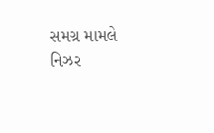સમગ્ર મામલે નિઝર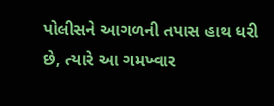પોલીસને આગળની તપાસ હાથ ધરી છે, ત્યારે આ ગમખ્વાર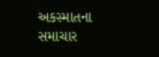અકસ્માતના સમાચાર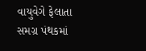વાયુવેગે ફેલાતા સમગ્ર પંથકમાં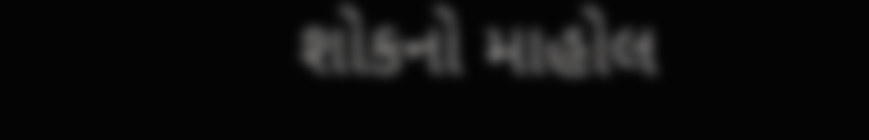શોકનો માહોલ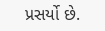પ્રસર્યો છે.